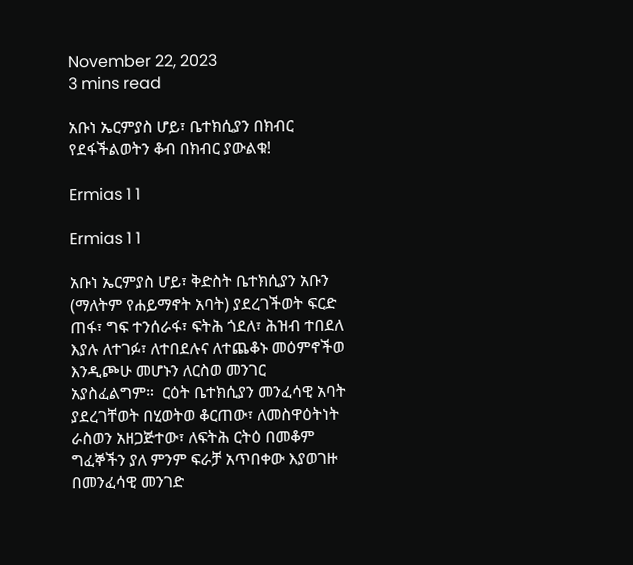November 22, 2023
3 mins read

አቡነ ኤርምያስ ሆይ፣ ቤተክሲያን በክብር የደፋችልወትን ቆብ በክብር ያውልቁ!

Ermias 1 1

Ermias 1 1

አቡነ ኤርምያስ ሆይ፣ ቅድስት ቤተክሲያን አቡን (ማለትም የሐይማኖት አባት) ያደረገችወት ፍርድ ጠፋ፣ ግፍ ተንሰራፋ፣ ፍትሕ ጎደለ፣ ሕዝብ ተበደለ እያሉ ለተገፉ፣ ለተበደሉና ለተጨቆኑ መዕምኖችወ እንዲጮሁ መሆኑን ለርስወ መንገር አያስፈልግም።  ርዕት ቤተክሲያን መንፈሳዊ አባት ያደረገቸወት በሂወትወ ቆርጠው፣ ለመስዋዕትነት ራስወን አዘጋጅተው፣ ለፍትሕ ርትዕ በመቆም ግፈኞችን ያለ ምንም ፍራቻ አጥበቀው እያወገዙ በመንፈሳዊ መንገድ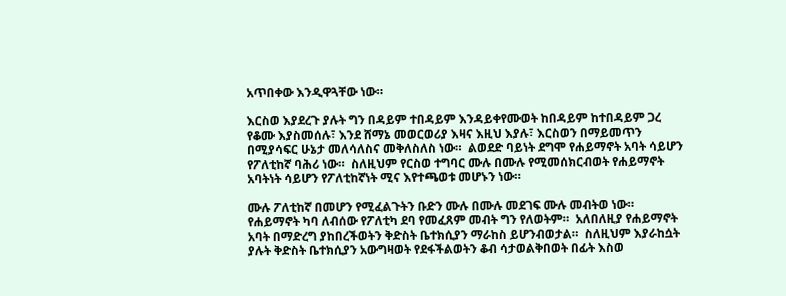አጥበቀው እንዲዋጓቸው ነው።

እርስወ እያደረጉ ያሉት ግን በዳይም ተበዳይም እንዳይቀየሙወት ከበዳይም ከተበዳይም ጋረ የቆሙ እያስመሰሉ፣ እንደ ሸማኔ መወርወሪያ እዛና እዚህ እያሉ፣ እርስወን በማይመጥን በሚያሳፍር ሁኔታ መለሳለስና መቅለስለስ ነው።  ልወደድ ባይነት ደግሞ የሐይማኖት አባት ሳይሆን የፖለቲከኛ ባሕሪ ነው።  ስለዚህም የርስወ ተግባር ሙሉ በሙሉ የሚመሰክርብወት የሐይማኖት አባትነት ሳይሆን የፖለቲከኛነት ሚና እየተጫወቱ መሆኑን ነው።

ሙሉ ፖለቲከኛ በመሆን የሚፈልጉትን ቡድን ሙሉ በሙሉ መደገፍ ሙሉ መብትወ ነው።  የሐይማኖት ካባ ለብሰው የፖለቲካ ደባ የመፈጸም መብት ግን የለወትም።  አለበለዚያ የሐይማኖት አባት በማድረግ ያከበረችወትን ቅድስት ቤተክሲያን ማራከስ ይሆንብወታል።  ስለዚህም እያራከሷት ያሉት ቅድስት ቤተክሲያን አውግዛወት የደፋችልወትን ቆብ ሳታወልቅበወት በፊት እስወ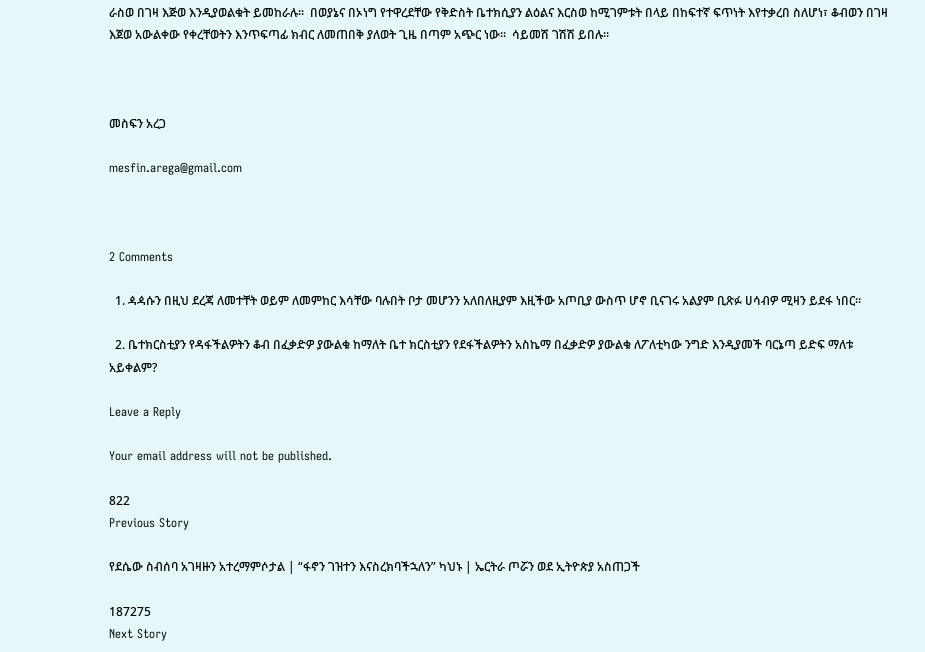ራስወ በገዛ እጅወ እንዲያወልቁት ይመከራሉ።  በወያኔና በኦነግ የተዋረደቸው የቅድስት ቤተክሲያን ልዕልና እርስወ ከሚገምቱት በላይ በከፍተኛ ፍጥነት እየተቃረበ ስለሆነ፣ ቆብወን በገዛ እጀወ አውልቀው የቀረቸወትን እንጥፍጣፊ ክብር ለመጠበቅ ያለወት ጊዜ በጣም አጭር ነው።  ሳይመሽ ገሽሽ ይበሉ።



መስፍን አረጋ

mesfin.arega@gmail.com



2 Comments

  1. ዻዻሱን በዚህ ደረጃ ለመተቸት ወይም ለመምከር እሳቸው ባሉበት ቦታ መሆንን አለበለዚያም እዚችው አጦቢያ ውስጥ ሆኖ ቢናገሩ አልያም ቢጽፉ ሀሳብዎ ሚዛን ይደፋ ነበር።

  2. ቤተክርስቲያን የዳፋችልዎትን ቆብ በፈቃድዎ ያውልቁ ከማለት ቤተ ክርስቲያን የደፋችልዎትን አስኬማ በፈቃድዎ ያውልቁ ለፖለቲካው ንግድ እንዲያመች ባርኔጣ ይድፍ ማለቱ አይቀልም?

Leave a Reply

Your email address will not be published.

822
Previous Story

የደሴው ስብሰባ አገዛዙን አተረማምሶታል | “ፋኖን ገዝተን እናስረክባችኋለን” ካህኑ | ኤርትራ ጦሯን ወደ ኢትዮጵያ አስጠጋች

187275
Next Story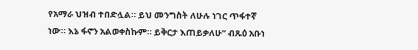የአማራ ህዝብ ተበድሏል። ይህ መንግስት ለሁሉ ነገር ጥፋተኛ ነው። እኔ ፋኖን አልወቀስኩም። ይቅርታ እጠይቃለሁ” ብጹዕ አቡነ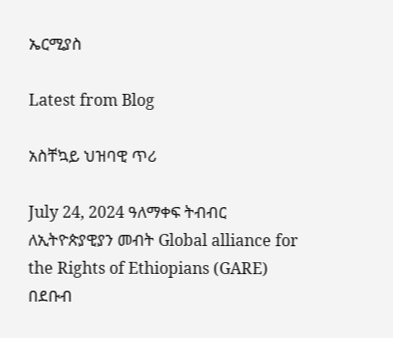ኤርሚያስ

Latest from Blog

አስቸኳይ ህዝባዊ ጥሪ

July 24, 2024 ዓለማቀፍ ትብብር ለኢትዮጵያዊያን መብት Global alliance for the Rights of Ethiopians (GARE) በደቡብ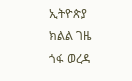ኢትዮጵያ ክልል ገዜ ጎፋ ወረዳ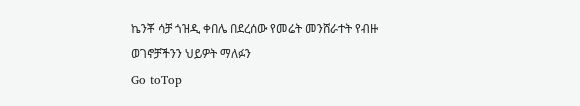ኬንቾ ሳቻ ጎዝዲ ቀበሌ በደረሰው የመሬት መንሸራተት የብዙ ወገኖቻችንን ህይዎት ማለፉን
Go toTop